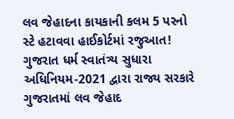લવ જેહાદના કાયકાની કલમ 5 પરનો સ્ટે હટાવવા હાઈકોર્ટમાં રજુઆત!
ગુજરાત ધર્મ સ્વાતંત્ર્ય સુધારા અધિનિયમ-2021 દ્વારા રાજ્ય સરકારે ગુજરાતમાં લવ જેહાદ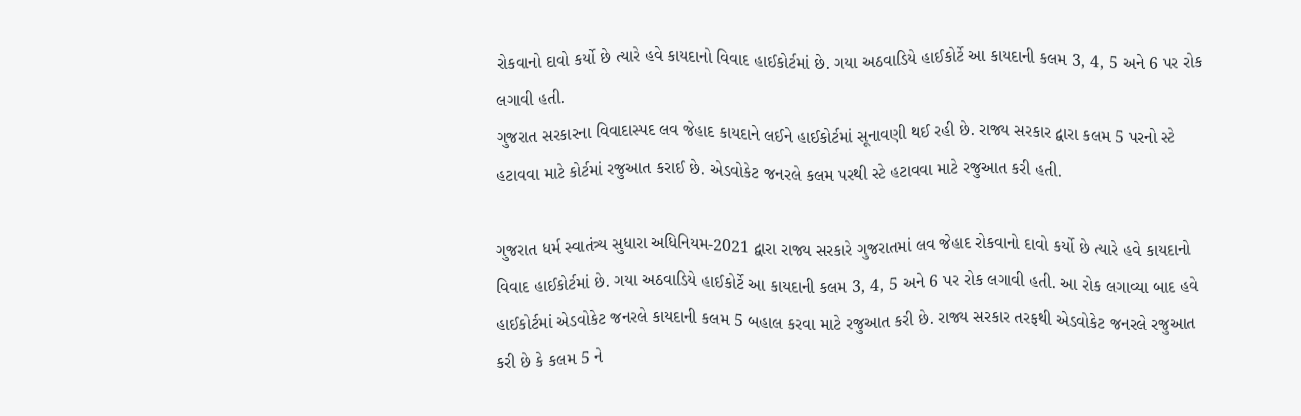રોકવાનો દાવો કર્યો છે ત્યારે હવે કાયદાનો વિવાદ હાઈકોર્ટમાં છે. ગયા અઠવાડિયે હાઈકોર્ટે આ કાયદાની કલમ 3, 4, 5 અને 6 પર રોક લગાવી હતી.
ગુજરાત સરકારના વિવાદાસ્પદ લવ જેહાદ કાયદાને લઈને હાઈકોર્ટમાં સૂનાવણી થઈ રહી છે. રાજ્ય સરકાર દ્વારા કલમ 5 પરનો સ્ટે હટાવવા માટે કોર્ટમાં રજુઆત કરાઈ છે. એડવોકેટ જનરલે કલમ પરથી સ્ટે હટાવવા માટે રજુઆત કરી હતી.

ગુજરાત ધર્મ સ્વાતંત્ર્ય સુધારા અધિનિયમ-2021 દ્વારા રાજ્ય સરકારે ગુજરાતમાં લવ જેહાદ રોકવાનો દાવો કર્યો છે ત્યારે હવે કાયદાનો વિવાદ હાઈકોર્ટમાં છે. ગયા અઠવાડિયે હાઈકોર્ટે આ કાયદાની કલમ 3, 4, 5 અને 6 પર રોક લગાવી હતી. આ રોક લગાવ્યા બાદ હવે હાઈકોર્ટમાં એડવોકેટ જનરલે કાયદાની કલમ 5 બહાલ કરવા માટે રજુઆત કરી છે. રાજ્ય સરકાર તરફથી એડવોકેટ જનરલે રજુઆત કરી છે કે કલમ 5 ને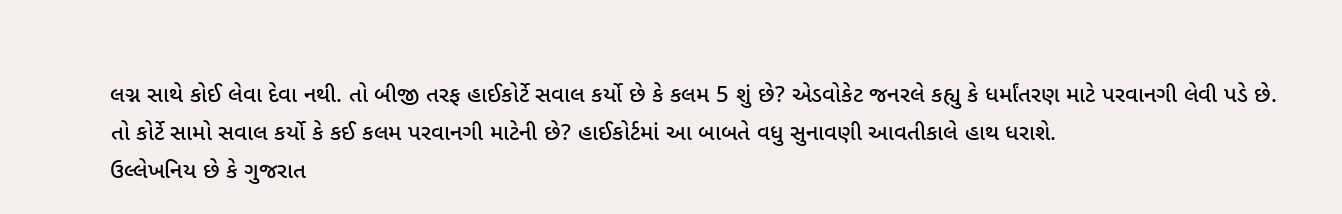લગ્ન સાથે કોઈ લેવા દેવા નથી. તો બીજી તરફ હાઈકોર્ટે સવાલ કર્યો છે કે કલમ 5 શું છે? એડવોકેટ જનરલે કહ્યુ કે ધર્માંતરણ માટે પરવાનગી લેવી પડે છે. તો કોર્ટે સામો સવાલ કર્યો કે કઈ કલમ પરવાનગી માટેની છે? હાઈકોર્ટમાં આ બાબતે વધુ સુનાવણી આવતીકાલે હાથ ધરાશે.
ઉલ્લેખનિય છે કે ગુજરાત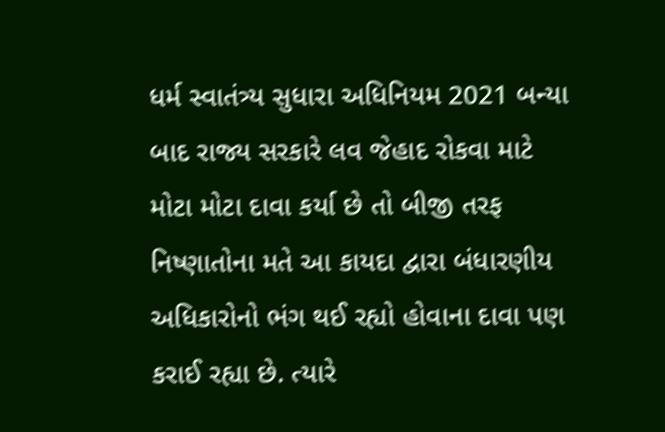ધર્મ સ્વાતંત્ર્ય સુધારા અધિનિયમ 2021 બન્યા બાદ રાજ્ય સરકારે લવ જેહાદ રોકવા માટે મોટા મોટા દાવા કર્યા છે તો બીજી તરફ નિષ્ણાતોના મતે આ કાયદા દ્વારા બંધારણીય અધિકારોનો ભંગ થઈ રહ્યો હોવાના દાવા પણ કરાઈ રહ્યા છે. ત્યારે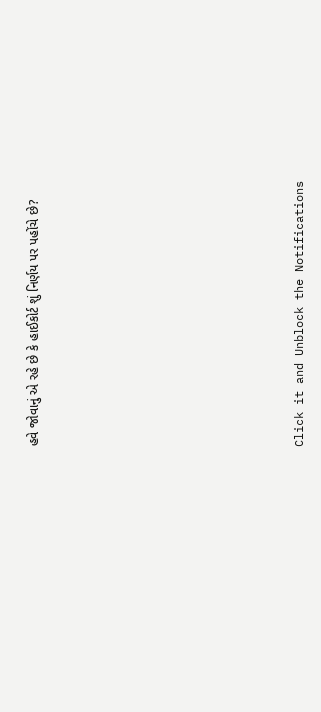હવે જોવાનું એ રહે છે કે હાઈકોર્ટ શું નિર્ણય પર પહોંચે છે?












Click it and Unblock the Notifications